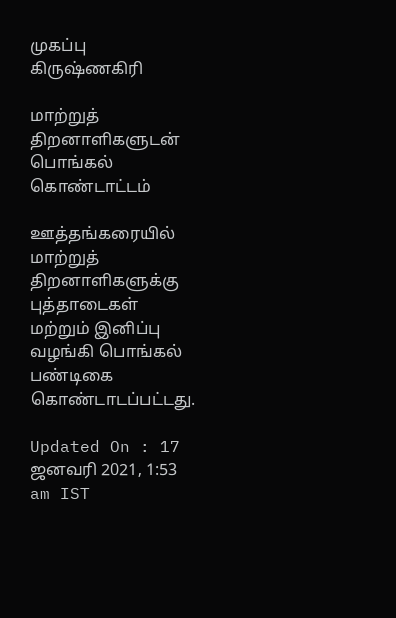முகப்பு
கிருஷ்ணகிரி

மாற்றுத் திறனாளிகளுடன் பொங்கல் கொண்டாட்டம்

ஊத்தங்கரையில் மாற்றுத் திறனாளிகளுக்கு புத்தாடைகள் மற்றும் இனிப்பு வழங்கி பொங்கல் பண்டிகை கொண்டாடப்பட்டது.

Updated On : 17 ஜனவரி 2021, 1:53 am IST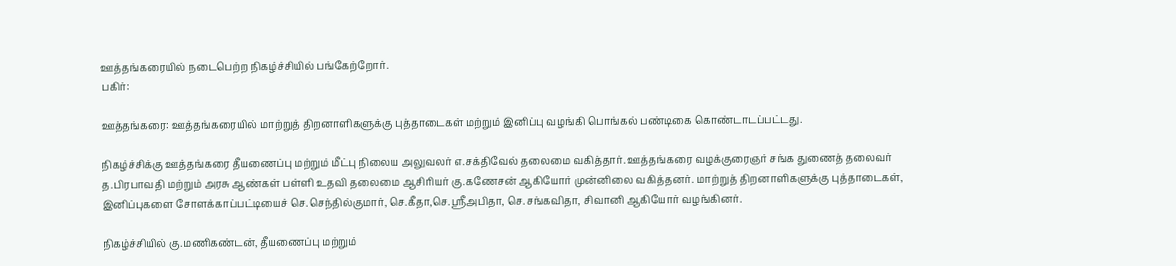ஊத்தங்கரையில் நடைபெற்ற நிகழ்ச்சியில் பங்கேற்றோர்.
பகிர்:

ஊத்தங்கரை: ஊத்தங்கரையில் மாற்றுத் திறனாளிகளுக்கு புத்தாடைகள் மற்றும் இனிப்பு வழங்கி பொங்கல் பண்டிகை கொண்டாடப்பட்டது.

நிகழ்ச்சிக்கு ஊத்தங்கரை தீயணைப்பு மற்றும் மீட்பு நிலைய அலுவலர் எ.சக்திவேல் தலைமை வகித்தார். ஊத்தங்கரை வழக்குரைஞர் சங்க துணைத் தலைவர் த.பிரபாவதி மற்றும் அரசு ஆண்கள் பள்ளி உதவி தலைமை ஆசிரியர் கு.கணேசன் ஆகியோர் முன்னிலை வகித்தனர். மாற்றுத் திறனாளிகளுக்கு புத்தாடைகள், இனிப்புகளை சோளக்காப்பட்டியைச் செ.செந்தில்குமார், செ.கீதா,செ.ஸ்ரீஅபிதா, செ.சங்கவிதா, சிவானி ஆகியோர் வழங்கினர்.

நிகழ்ச்சியில் கு.மணிகண்டன், தீயணைப்பு மற்றும்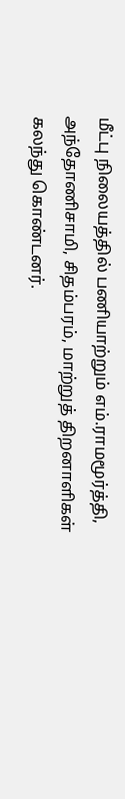மீட்பு நிலையத்தில் பணியாற்றும் எம்.ராமமூர்த்தி, அந்தோணிசாமி, சிதம்பரம், மாற்றுத் திறனாளிகள் கலந்து கொண்டனர்.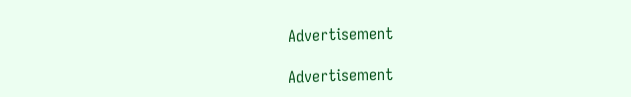Advertisement

Advertisement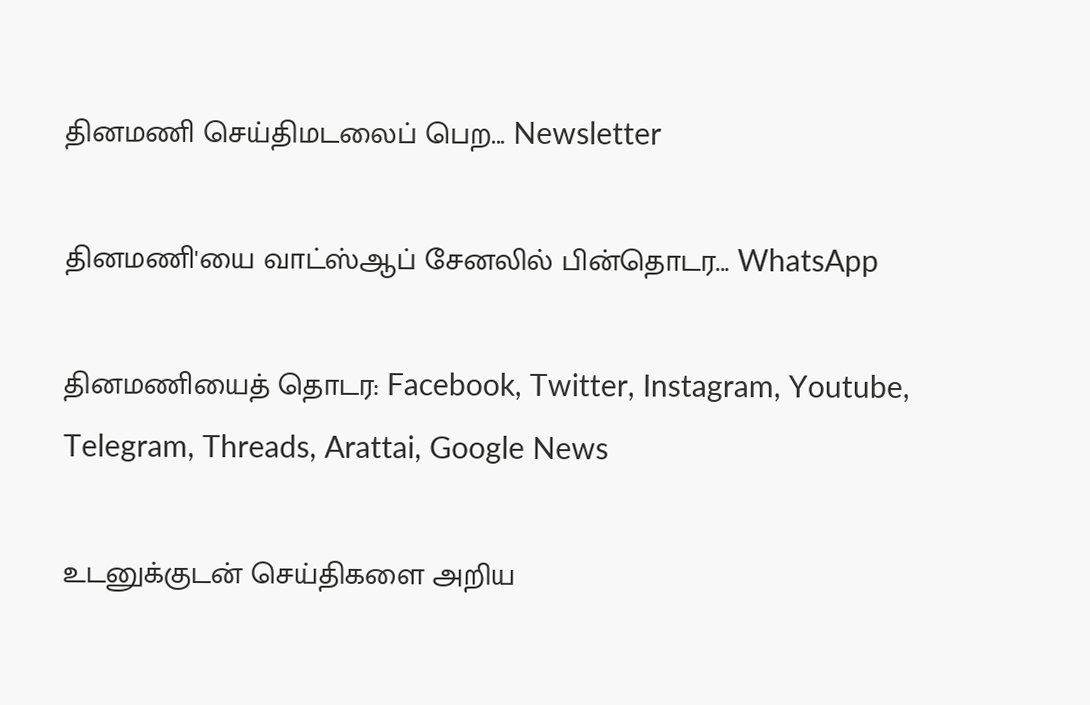தினமணி செய்திமடலைப் பெற... Newsletter

தினமணி'யை வாட்ஸ்ஆப் சேனலில் பின்தொடர... WhatsApp

தினமணியைத் தொடர: Facebook, Twitter, Instagram, Youtube, Telegram, Threads, Arattai, Google News

உடனுக்குடன் செய்திகளை அறிய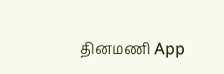தினமணி App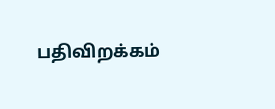பதிவிறக்கம்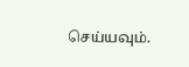செய்யவும்.